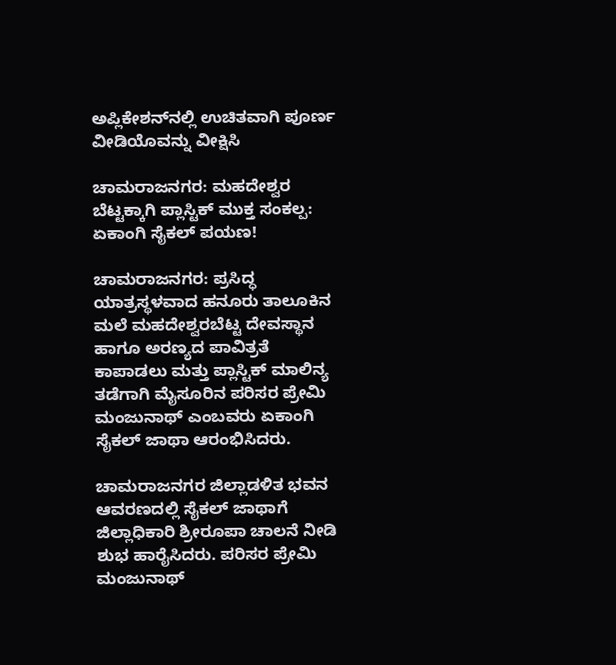ಅಪ್ಲಿಕೇಶನ್‌ನಲ್ಲಿ ಉಚಿತವಾಗಿ ಪೂರ್ಣ ವೀಡಿಯೊವನ್ನು ವೀಕ್ಷಿಸಿ

ಚಾಮರಾಜನಗರ: ಮಹದೇಶ್ವರ ಬೆಟ್ಟಕ್ಕಾಗಿ ಪ್ಲಾಸ್ಟಿಕ್ ಮುಕ್ತ ಸಂಕಲ್ಪ: ಏಕಾಂಗಿ ಸೈಕಲ್ ಪಯಣ!

ಚಾಮರಾಜನಗರ: ಪ್ರಸಿದ್ಧ ಯಾತ್ರಸ್ಥಳವಾದ ಹನೂರು ತಾಲೂಕಿನ ಮಲೆ ಮಹದೇಶ್ವರಬೆಟ್ಟ ದೇವಸ್ಥಾನ ಹಾಗೂ ಅರಣ್ಯದ ಪಾವಿತ್ರತೆ ಕಾಪಾಡಲು ಮತ್ತು ಪ್ಲಾಸ್ಟಿಕ್ ಮಾಲಿನ್ಯ ತಡೆಗಾಗಿ ಮೈಸೂರಿನ ಪರಿಸರ ಪ್ರೇಮಿ ಮಂಜುನಾಥ್ ಎಂಬವರು ಏಕಾಂಗಿ ಸೈಕಲ್ ಜಾಥಾ ಆರಂಭಿಸಿದರು.

ಚಾಮರಾಜನಗರ ಜಿಲ್ಲಾಡಳಿತ ಭವನ ಆವರಣದಲ್ಲಿ ಸೈಕಲ್ ಜಾಥಾಗೆ ಜಿಲ್ಲಾಧಿಕಾರಿ ಶ್ರೀರೂಪಾ ಚಾಲನೆ ನೀಡಿ ಶುಭ ಹಾರೈಸಿದರು. ಪರಿಸರ ಪ್ರೇಮಿ ಮಂಜುನಾಥ್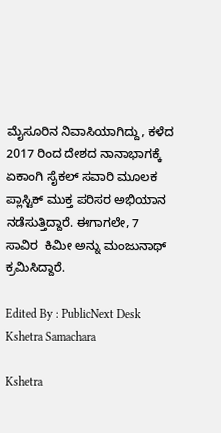ಮೈಸೂರಿನ ನಿವಾಸಿಯಾಗಿದ್ದು, ಕಳೆದ 2017 ರಿಂದ ದೇಶದ ನಾನಾಭಾಗಕ್ಕೆ ಏಕಾಂಗಿ ಸೈಕಲ್ ಸವಾರಿ ಮೂಲಕ ಪ್ಲಾಸ್ಟಿಕ್ ಮುಕ್ತ ಪರಿಸರ ಅಭಿಯಾನ ನಡೆಸುತ್ತಿದ್ದಾರೆ. ಈಗಾಗಲೇ, 7 ಸಾವಿರ  ಕಿಮೀ ಅನ್ನು ಮಂಜುನಾಥ್ ಕ್ರಮಿಸಿದ್ದಾರೆ.

Edited By : PublicNext Desk
Kshetra Samachara

Kshetra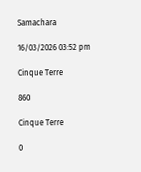Samachara

16/03/2026 03:52 pm

Cinque Terre

860

Cinque Terre

0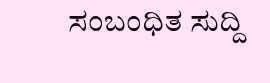ಸಂಬಂಧಿತ ಸುದ್ದಿ